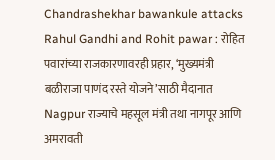Chandrashekhar bawankule attacks Rahul Gandhi and Rohit pawar : रोहित पवारांच्या राजकारणावरही प्रहार, ‘मुख्यमंत्री बळीराजा पाणंद रस्ते योजने’साठी मैदानात
Nagpur राज्याचे महसूल मंत्री तथा नागपूर आणि अमरावती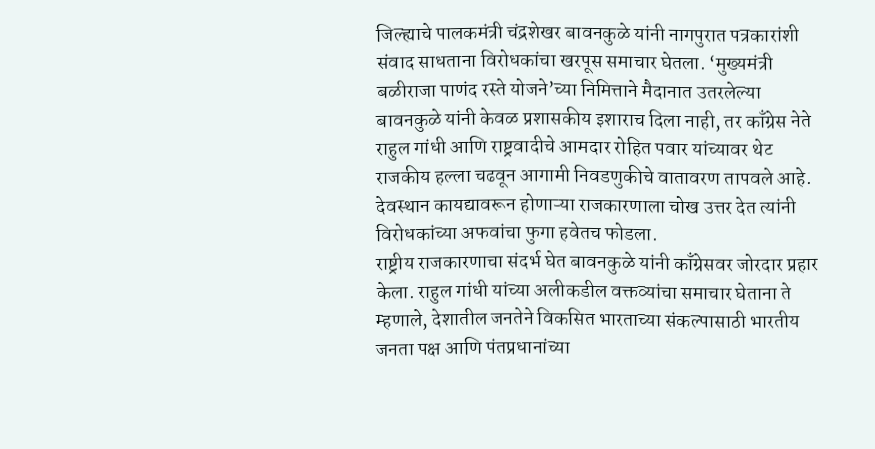जिल्ह्याचे पालकमंत्री चंद्रशेखर बावनकुळे यांनी नागपुरात पत्रकारांशी संवाद साधताना विरोधकांचा खरपूस समाचार घेतला. ‘मुख्यमंत्री बळीराजा पाणंद रस्ते योजने’च्या निमित्ताने मैदानात उतरलेल्या बावनकुळे यांनी केवळ प्रशासकीय इशाराच दिला नाही, तर काँग्रेस नेते राहुल गांधी आणि राष्ट्रवादीचे आमदार रोहित पवार यांच्यावर थेट राजकीय हल्ला चढवून आगामी निवडणुकीचे वातावरण तापवले आहे. देवस्थान कायद्यावरून होणाऱ्या राजकारणाला चोख उत्तर देत त्यांनी विरोधकांच्या अफवांचा फुगा हवेतच फोडला.
राष्ट्रीय राजकारणाचा संदर्भ घेत बावनकुळे यांनी काँग्रेसवर जोरदार प्रहार केला. राहुल गांधी यांच्या अलीकडील वक्तव्यांचा समाचार घेताना ते म्हणाले, देशातील जनतेने विकसित भारताच्या संकल्पासाठी भारतीय जनता पक्ष आणि पंतप्रधानांच्या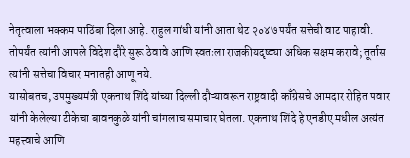नेतृत्वाला भक्कम पाठिंबा दिला आहे. राहुल गांधी यांनी आता थेट २०४७ पर्यंत सत्तेची वाट पाहावी. तोपर्यंत त्यांनी आपले विदेश दौरे सुरू ठेवावे आणि स्वतःला राजकीयदृष्ट्या अधिक सक्षम करावे; तूर्तास त्यांनी सत्तेचा विचार मनातही आणू नये.
यासोबतच, उपमुख्यमंत्री एकनाथ शिंदे यांच्या दिल्ली दौऱ्यावरून राष्ट्रवादी काँग्रेसचे आमदार रोहित पवार यांनी केलेल्या टीकेचा बावनकुळे यांनी चांगलाच समाचार घेतला. एकनाथ शिंदे हे एनडीए मधील अत्यंत महत्त्वाचे आणि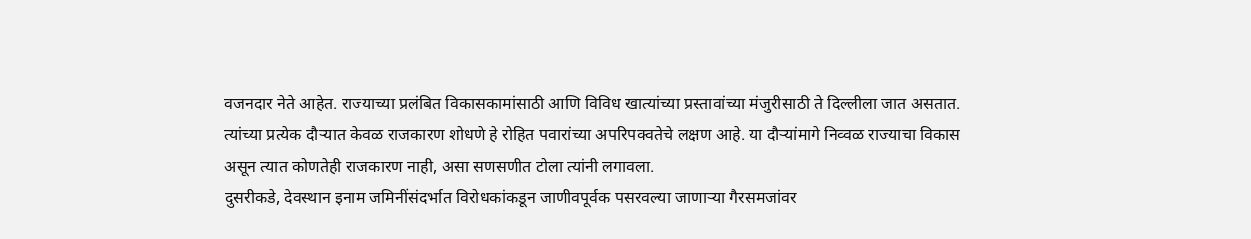वजनदार नेते आहेत. राज्याच्या प्रलंबित विकासकामांसाठी आणि विविध खात्यांच्या प्रस्तावांच्या मंजुरीसाठी ते दिल्लीला जात असतात. त्यांच्या प्रत्येक दौऱ्यात केवळ राजकारण शोधणे हे रोहित पवारांच्या अपरिपक्वतेचे लक्षण आहे. या दौऱ्यांमागे निव्वळ राज्याचा विकास असून त्यात कोणतेही राजकारण नाही, असा सणसणीत टोला त्यांनी लगावला.
दुसरीकडे, देवस्थान इनाम जमिनींसंदर्भात विरोधकांकडून जाणीवपूर्वक पसरवल्या जाणाऱ्या गैरसमजांवर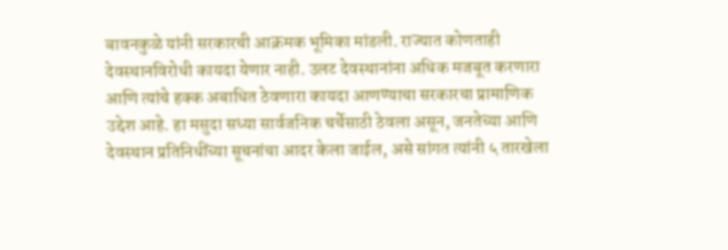बावनकुळे यांनी सरकारची आक्रमक भूमिका मांडली. राज्यात कोणताही देवस्थानविरोधी कायदा येणार नाही. उलट देवस्थानांना अधिक मजबूत करणारा आणि त्यांचे हक्क अबाधित ठेवणारा कायदा आणण्याचा सरकारचा प्रामाणिक उद्देश आहे. हा मसुदा सध्या सार्वजनिक चर्चेसाठी ठेवला असून, जनतेच्या आणि देवस्थान प्रतिनिधींच्या सूचनांचा आदर केला जाईल, असे सांगत त्यांनी ५ तारखेला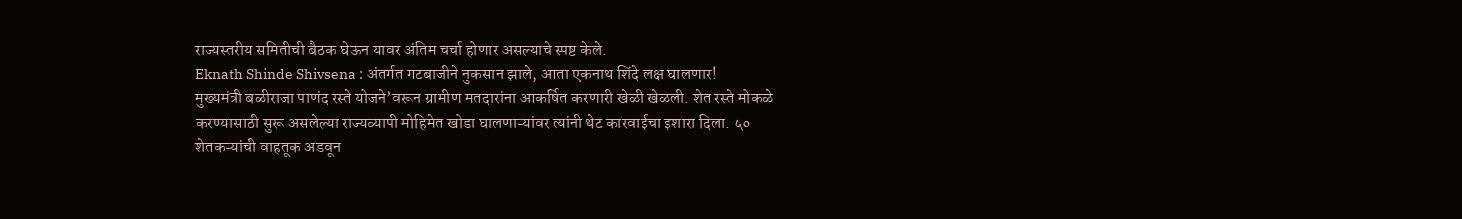राज्यस्तरीय समितीची बैठक घेऊन यावर अंतिम चर्चा होणार असल्याचे स्पष्ट केले.
Eknath Shinde Shivsena : अंतर्गत गटबाजीने नुकसान झाले, आता एकनाथ शिंदे लक्ष घालणार!
मुख्यमंत्री बळीराजा पाणंद रस्ते योजने’वरून ग्रामीण मतदारांना आकर्षित करणारी खेळी खेळली. शेत रस्ते मोकळे करण्यासाठी सुरू असलेल्या राज्यव्यापी मोहिमेत खोडा घालणाऱ्यांवर त्यांनी थेट कारवाईचा इशारा दिला. ५० शेतकऱ्यांची वाहतूक अडवून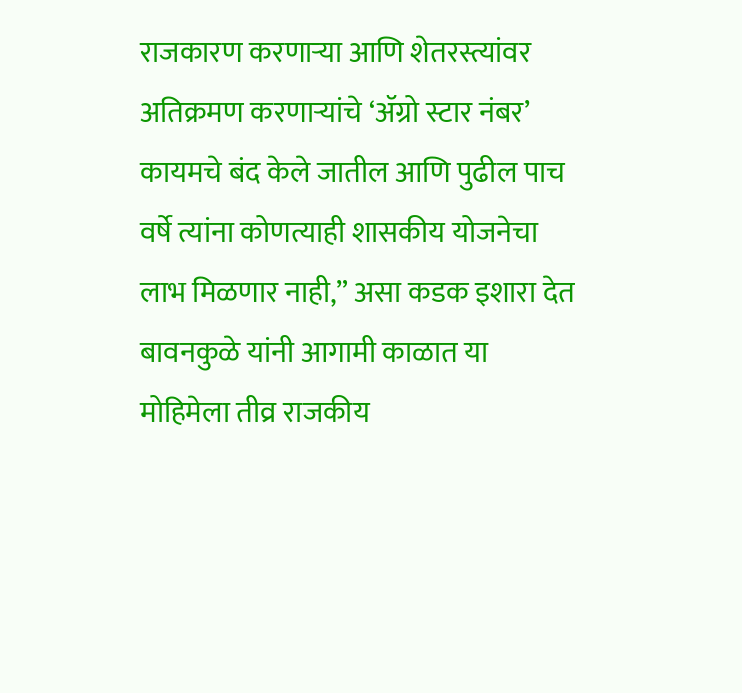राजकारण करणाऱ्या आणि शेतरस्त्यांवर अतिक्रमण करणाऱ्यांचे ‘ॲग्रो स्टार नंबर’ कायमचे बंद केले जातील आणि पुढील पाच वर्षे त्यांना कोणत्याही शासकीय योजनेचा लाभ मिळणार नाही,” असा कडक इशारा देत बावनकुळे यांनी आगामी काळात या मोहिमेला तीव्र राजकीय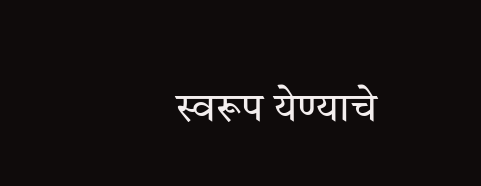स्वरूप येण्याचे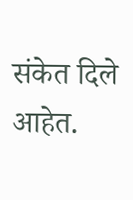संकेत दिले आहेत.